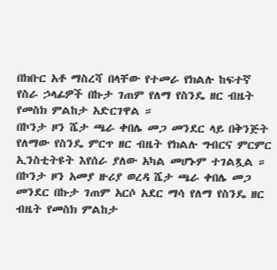በክቡር አቶ ማስረሻ በላቸው የተመራ የክልሉ ከፍተኛ የስራ ኃላፊዎች በኩታ ገጠም የለማ የስንዴ ዘር ብዜት የመስክ ምልከታ አድርገዋል ።
በኮንታ ዞን ሼታ ጫራ ቀበሌ መጋ መንደር ላይ በቅንጅት የለማው የስንዴ ምርጥ ዘር ብዜት የክልሉ ግብርና ምርምር ኢንስቲትዩት እየሰራ ያለው አካል መሆኑም ተገልጿል ። በኮንታ ዞን አመያ ዙሪያ ወረዳ ሼታ ጫራ ቀበሌ መጋ መንደር በኩታ ገጠም አርሶ አደር ማሳ የለማ የስንዴ ዘር ብዜት የመስክ ምልከታ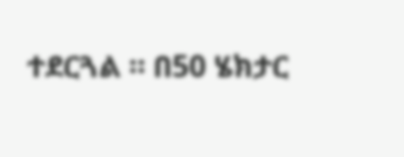ተደርጓል ። በ50 ሄክታር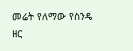መሬት የለማው የስንዴ ዘር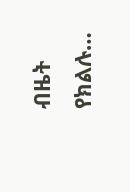ብዜት የክልሉ…